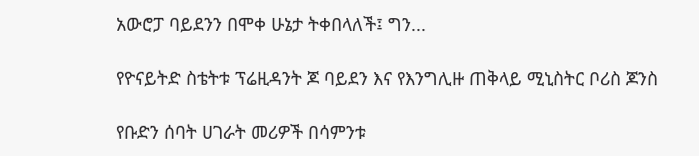አውሮፓ ባይደንን በሞቀ ሁኔታ ትቀበላለች፤ ግን...

የዮናይትድ ስቴትቱ ፕሬዚዳንት ጆ ባይደን እና የእንግሊዙ ጠቅላይ ሚኒስትር ቦሪስ ጆንስ

የቡድን ሰባት ሀገራት መሪዎች በሳምንቱ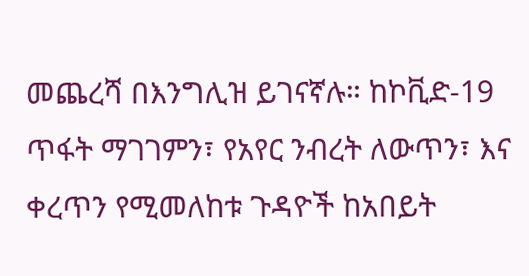መጨረሻ በእንግሊዝ ይገናኛሉ። ከኮቪድ-19 ጥፋት ማገገምን፣ የአየር ንብረት ለውጥን፣ እና ቀረጥን የሚመለከቱ ጉዳዮች ከአበይት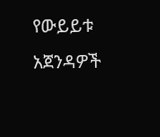የውይይቱ አጀንዳዎች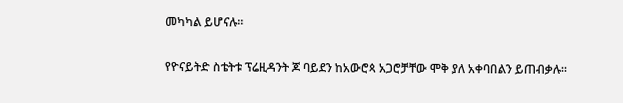መካካል ይሆናሉ።

የዮናይትድ ስቴትቱ ፕሬዚዳንት ጆ ባይደን ከአውሮጳ አጋሮቻቸው ሞቅ ያለ አቀባበልን ይጠብቃሉ።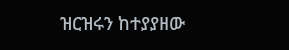ዝርዝሩን ከተያያዘው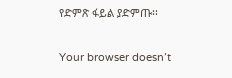የድምጽ ፋይል ያድምጡ፡፡

Your browser doesn’t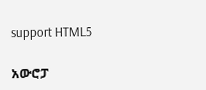support HTML5

አውሮፓ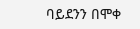ባይደንን በሞቀ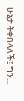ሁኔታ ትቀበላለች፤ ግን...